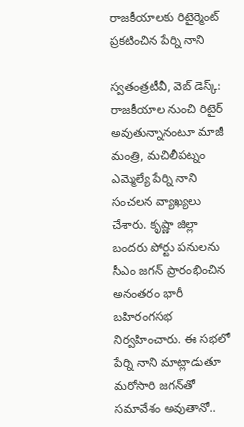రాజకీయాలకు రిటైర్మెంట్ ప్రకటించిన పేర్ని నాని

స్వతంత్రటీవీ, వెబ్ డెస్క్: రాజకీయాల నుంచి రిటైర్‌ అవుతున్నానంటూ మాజీ మంత్రి, మచిలీపట్నం ఎమ్మెల్యే పేర్ని నాని సంచలన వ్యాఖ్యలు చేశారు. కృష్ణా జిల్లా బందరు పోర్టు పనులను సీఎం జగన్ ప్రారంభించిన అనంతరం భారీ బహిరంగసభ నిర్వహించారు. ఈ సభలో పేర్ని నాని మాట్లాడుతూ మరోసారి జగన్‌తో సమావేశం అవుతానో..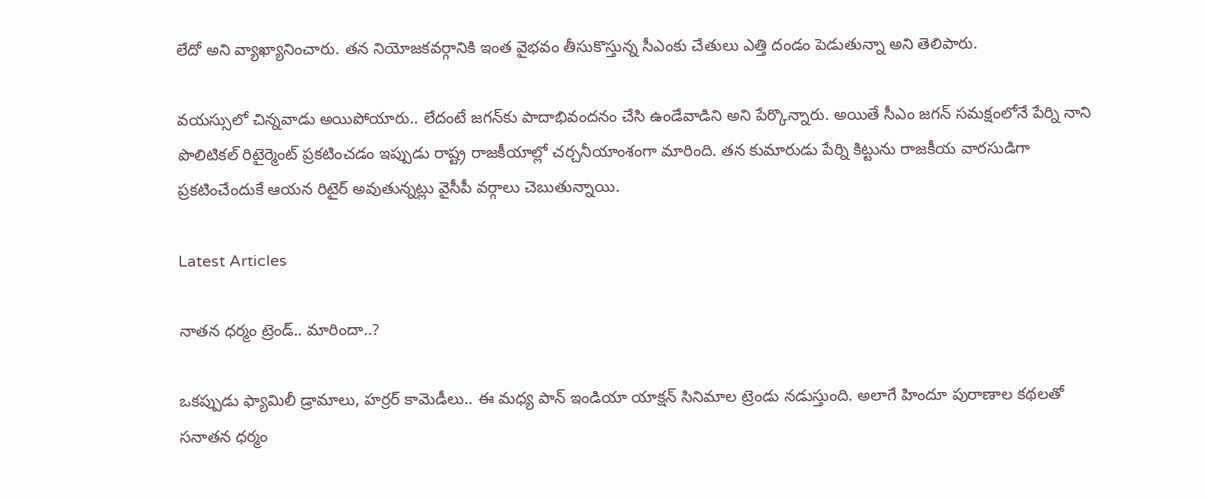లేదో అని వ్యాఖ్యానించారు. తన నియోజకవర్గానికి ఇంత వైభవం తీసుకొస్తున్న సీఎంకు చేతులు ఎత్తి దండం పెడుతున్నా అని తెలిపారు.

వయస్సులో చిన్నవాడు అయిపోయారు.. లేదంటే జగన్‌కు పాదాభివందనం చేసి ఉండేవాడిని అని పేర్కొన్నారు. అయితే సీఎం జగన్ సమక్షంలోనే పేర్ని నాని పొలిటికల్‌ రిటైర్మెంట్‌ ప్రకటించడం ఇప్పుడు రాష్ట్ర రాజకీయాల్లో చర్చనీయాంశంగా మారింది. తన కుమారుడు పేర్ని కిట్టును రాజకీయ వారసుడిగా ప్రకటించేందుకే ఆయన రిటైర్ అవుతున్నట్లు వైసీపీ వర్గాలు చెబుతున్నాయి.

Latest Articles

నాతన ధర్మం ట్రెండ్.. మారిందా..?

ఒకప్పుడు ఫ్యామిలీ డ్రామాలు, హర్రర్ కామెడీలు.. ఈ మధ్య పాన్ ఇండియా యాక్షన్ సినిమాల ట్రెండు నడుస్తుంది. అలాగే హిందూ పురాణాల కథలతో సనాతన ధర్మం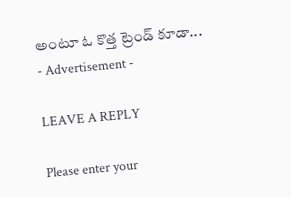అంటూ ఓ కొత్త ట్రెండ్ కూడా...
- Advertisement -

LEAVE A REPLY

Please enter your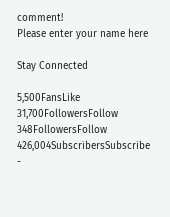comment!
Please enter your name here

Stay Connected

5,500FansLike
31,700FollowersFollow
348FollowersFollow
426,004SubscribersSubscribe
-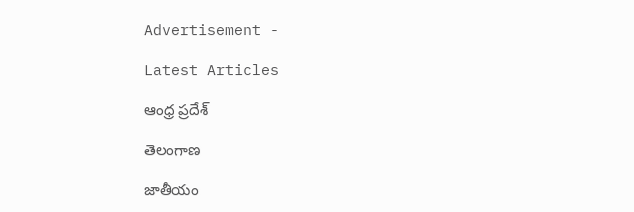Advertisement -

Latest Articles

ఆంధ్ర ప్రదేశ్

తెలంగాణ

జాతీయం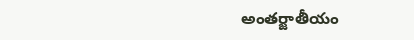అంతర్జాతీయం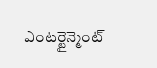ఎంటర్టైన్మెంట్